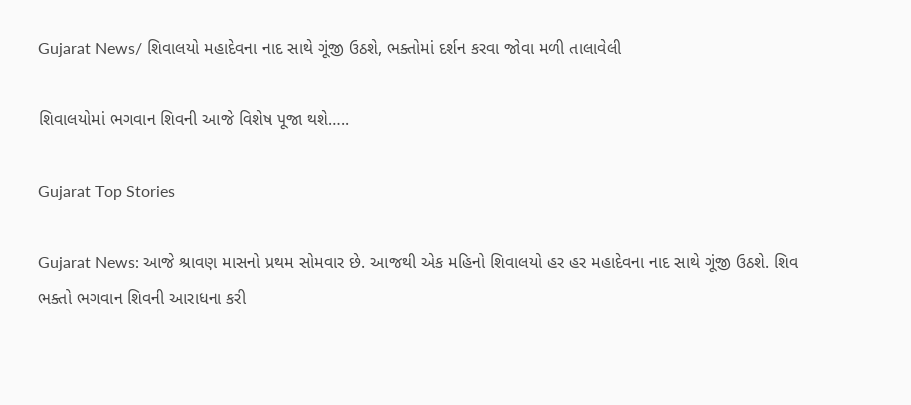Gujarat News/ શિવાલયો મહાદેવના નાદ સાથે ગૂંજી ઉઠશે, ભક્તોમાં દર્શન કરવા જોવા મળી તાલાવેલી

શિવાલયોમાં ભગવાન શિવની આજે વિશેષ પૂજા થશે…..

Gujarat Top Stories

Gujarat News: આજે શ્રાવણ માસનો પ્રથમ સોમવાર છે. આજથી એક મહિનો શિવાલયો હર હર મહાદેવના નાદ સાથે ગૂંજી ઉઠશે. શિવ ભક્તો ભગવાન શિવની આરાધના કરી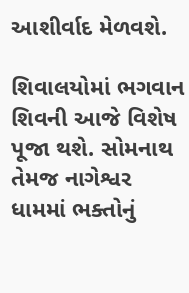આશીર્વાદ મેળવશે.

શિવાલયોમાં ભગવાન શિવની આજે વિશેષ પૂજા થશે. સોમનાથ તેમજ નાગેશ્વર ધામમાં ભક્તોનું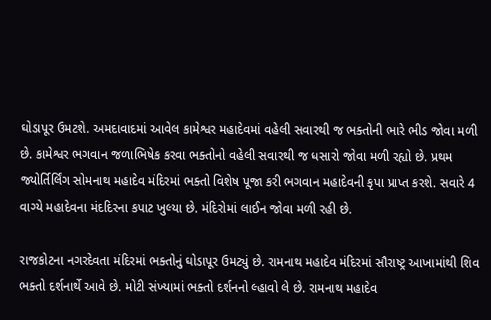ઘોડાપૂર ઉમટશે. અમદાવાદમાં આવેલ કામેશ્વર મહાદેવમાં વહેલી સવારથી જ ભક્તોની ભારે ભીડ જોવા મળી છે. કામેશ્વર ભગવાન જળાભિષેક કરવા ભક્તોનો વહેલી સવારથી જ ધસારો જોવા મળી રહ્યો છે. પ્રથમ જ્યોર્તિર્લિંગ સોમનાથ મહાદેવ મંદિરમાં ભક્તો વિશેષ પૂજા કરી ભગવાન મહાદેવની કૃપા પ્રાપ્ત કરશે. સવારે 4 વાગ્યે મહાદેવના મંદદિરના કપાટ ખુલ્યા છે. મંદિરોમાં લાઈન જોવા મળી રહી છે.

રાજકોટના નગરદેવતા મંદિરમાં ભક્તોનું ઘોડાપૂર ઉમટ્યું છે. રામનાથ મહાદેવ મંદિરમાં સૌરાષ્ટ્ર આખામાંથી શિવ ભક્તો દર્શનાર્થે આવે છે. મોટી સંખ્યામાં ભક્તો દર્શનનો લ્હાવો લે છે. રામનાથ મહાદેવ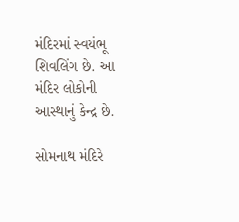મંદિરમાં સ્વયંભૂ શિવલિંગ છે. આ મંદિર લોકોની આસ્થાનું કેન્દ્ર છે.

સોમનાથ મંદિરે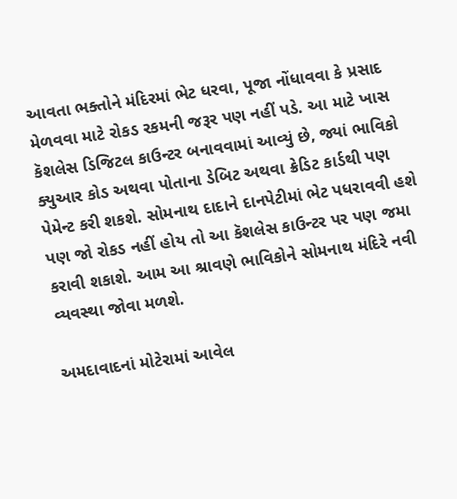આવતા ભક્તોને મંદિરમાં ભેટ ધરવા, પૂજા નોંધાવવા કે પ્રસાદ મેળવવા માટે રોકડ રકમની જરૂર પણ નહીં પડે. આ માટે ખાસ કૅશલેસ ડિજિટલ કાઉન્ટર બનાવવામાં આવ્યું છે, જ્યાં ભાવિકો ક્યુઆર કોડ અથવા પોતાના ડેબિટ અથવા ક્રેડિટ કાર્ડથી પણ પેમેન્ટ કરી શકશે. સોમનાથ દાદાને દાનપેટીમાં ભેટ પધરાવવી હશે પણ જો રોકડ નહીં હોય તો આ કૅશલેસ કાઉન્ટર પર પણ જમા કરાવી શકાશે. આમ આ શ્રાવણે ભાવિકોને સોમનાથ મંદિરે નવી વ્યવસ્થા જોવા મળશે.

અમદાવાદનાં મોટેરામાં આવેલ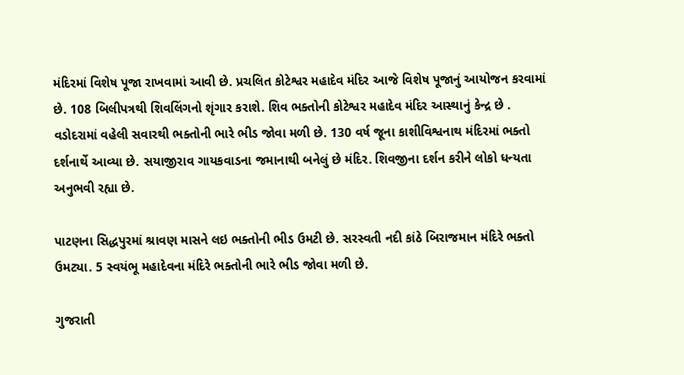મંદિરમાં વિશેષ પૂજા રાખવામાં આવી છે. પ્રચલિત કોટેશ્વર મહાદેવ મંદિર આજે વિશેષ પૂજાનું આયોજન કરવામાં છે. 108 બિલીપત્રથી શિવલિંગનો શૃંગાર કરાશે. શિવ ભક્તોની કોટેશ્વર મહાદેવ મંદિર આસ્થાનું કેન્દ્ર છે . વડોદરામાં વહેલી સવારથી ભક્તોની ભારે ભીડ જોવા મળી છે. 130 વર્ષ જૂના કાશીવિશ્વનાથ મંદિરમાં ભક્તો દર્શનાર્થે આવ્યા છે. સયાજીરાવ ગાયકવાડના જમાનાથી બનેલું છે મંદિર. શિવજીના દર્શન કરીને લોકો ધન્યતા અનુભવી રહ્યા છે.

પાટણના સિદ્ધપુરમાં શ્રાવણ માસને લઇ ભક્તોની ભીડ ઉમટી છે. સરસ્વતી નદી કાંઠે બિરાજમાન મંદિરે ભક્તો ઉમટ્યા. 5 સ્વયંભૂ મહાદેવના મંદિરે ભક્તોની ભારે ભીડ જોવા મળી છે.

ગુજરાતી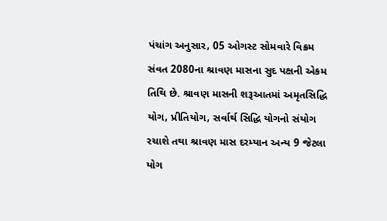પંચાંગ અનુસાર, 05 ઓગસ્ટ સોમવારે વિક્રમ સંવત 2080ના શ્રાવણ માસના સુદ પક્ષની એકમ તિથિ છે. શ્રાવણ માસની શરૂઆતમાં અમૃતસિદ્ધિ યોગ, પ્રીતિયોગ, સર્વાર્થ સિદ્ધિ યોગનો સંયોગ રચાશે તથા શ્રાવણ માસ દરમ્યાન અન્ય 9 જેટલા યોગ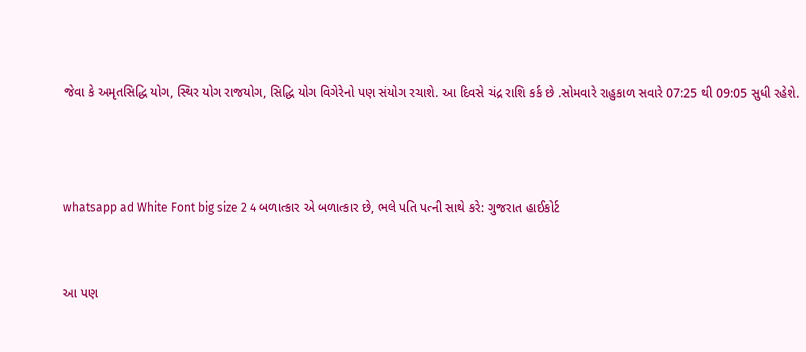જેવા કે અમૃતસિદ્ધિ યોગ, સ્થિર યોગ રાજયોગ, સિદ્ધિ યોગ વિગેરેનો પણ સંયોગ રચાશે. આ દિવસે ચંદ્ર રાશિ કર્ક છે .સોમવારે રાહુકાળ સવારે 07:25 થી 09:05 સુધી રહેશે.



whatsapp ad White Font big size 2 4 બળાત્કાર એ બળાત્કાર છે, ભલે પતિ પત્ની સાથે કરે: ગુજરાત હાઈકોર્ટ


આ પણ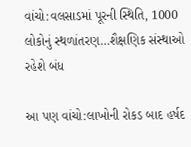વાંચો:વલસાડમાં પૂરની સ્થિતિ, 1000 લોકોનું સ્થળાંતરણ…શૈક્ષણિક સંસ્થાઓ રહેશે બંધ

આ પણ વાંચો:લાખોની રોકડ બાદ હર્ષદ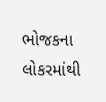ભોજકના લોકરમાંથી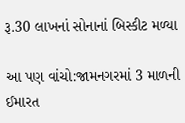રૂ.30 લાખનાં સોનાનાં બિસ્કીટ મળ્યા

આ પણ વાંચો:જામનગરમાં 3 માળની ઈમારત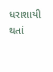ધરાશાયી થતાં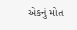એકનું મોત